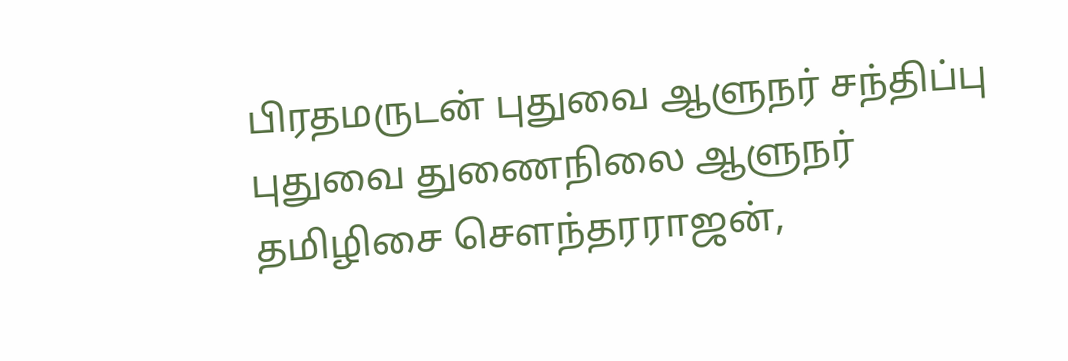பிரதமருடன் புதுவை ஆளுநர் சந்திப்பு
புதுவை துணைநிலை ஆளுநர் தமிழிசை செளந்தரராஜன்,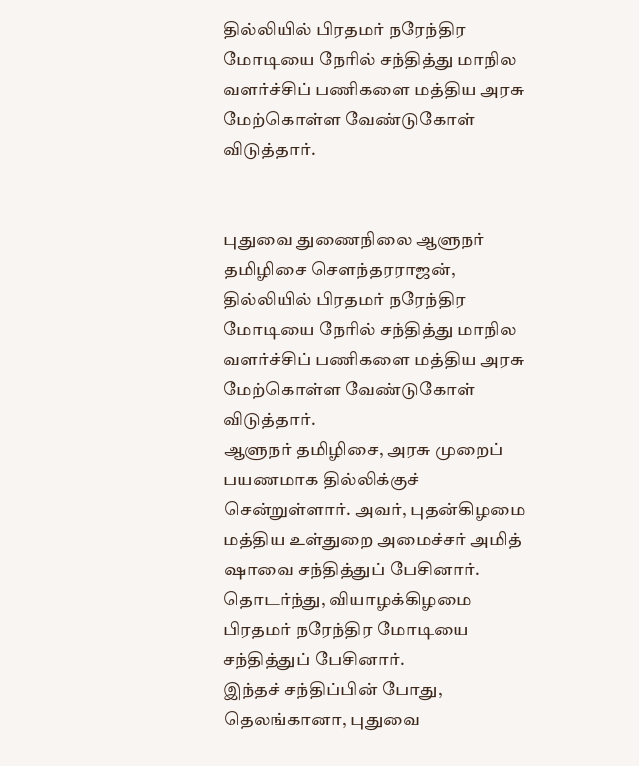தில்லியில் பிரதமர் நரேந்திர மோடியை நேரில் சந்தித்து மாநில வளர்ச்சிப் பணிகளை மத்திய அரசு மேற்கொள்ள வேண்டுகோள் விடுத்தார்.


புதுவை துணைநிலை ஆளுநர் தமிழிசை செளந்தரராஜன், தில்லியில் பிரதமர் நரேந்திர மோடியை நேரில் சந்தித்து மாநில வளர்ச்சிப் பணிகளை மத்திய அரசு மேற்கொள்ள வேண்டுகோள் விடுத்தார்.
ஆளுநர் தமிழிசை, அரசு முறைப் பயணமாக தில்லிக்குச் சென்றுள்ளார். அவர், புதன்கிழமை மத்திய உள்துறை அமைச்சர் அமித் ஷாவை சந்தித்துப் பேசினார். தொடர்ந்து, வியாழக்கிழமை பிரதமர் நரேந்திர மோடியை சந்தித்துப் பேசினார்.
இந்தச் சந்திப்பின் போது, தெலங்கானா, புதுவை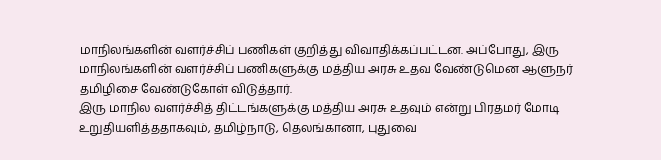மாநிலங்களின் வளர்ச்சிப் பணிகள் குறித்து விவாதிக்கப்பட்டன. அப்போது, இரு மாநிலங்களின் வளர்ச்சிப் பணிகளுக்கு மத்திய அரசு உதவ வேண்டுமென ஆளுநர் தமிழிசை வேண்டுகோள் விடுத்தார்.
இரு மாநில வளர்ச்சித் திட்டங்களுக்கு மத்திய அரசு உதவும் என்று பிரதமர் மோடி உறுதியளித்ததாகவும், தமிழ்நாடு, தெலங்கானா, புதுவை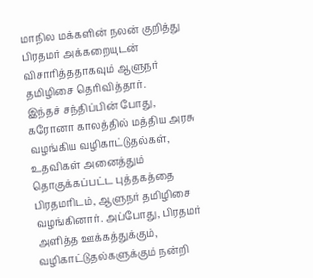மாநில மக்களின் நலன் குறித்து பிரதமர் அக்கறையுடன் விசாரித்ததாகவும் ஆளுநர் தமிழிசை தெரிவித்தார்.
இந்தச் சந்திப்பின் போது, கரோனா காலத்தில் மத்திய அரசு வழங்கிய வழிகாட்டுதல்கள், உதவிகள் அனைத்தும் தொகுக்கப்பட்ட புத்தகத்தை பிரதமரிடம், ஆளுநர் தமிழிசை வழங்கினார். அப்போது, பிரதமர் அளித்த ஊக்கத்துக்கும், வழிகாட்டுதல்களுக்கும் நன்றி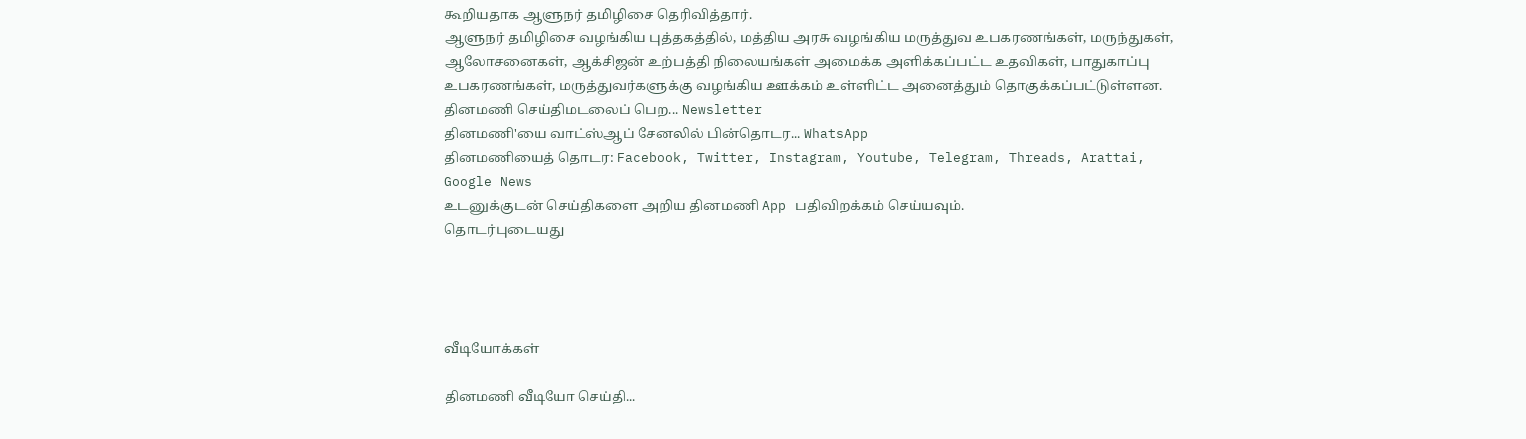கூறியதாக ஆளுநர் தமிழிசை தெரிவித்தார்.
ஆளுநர் தமிழிசை வழங்கிய புத்தகத்தில், மத்திய அரசு வழங்கிய மருத்துவ உபகரணங்கள், மருந்துகள், ஆலோசனைகள், ஆக்சிஜன் உற்பத்தி நிலையங்கள் அமைக்க அளிக்கப்பட்ட உதவிகள், பாதுகாப்பு உபகரணங்கள், மருத்துவர்களுக்கு வழங்கிய ஊக்கம் உள்ளிட்ட அனைத்தும் தொகுக்கப்பட்டுள்ளன.
தினமணி செய்திமடலைப் பெற... Newsletter
தினமணி'யை வாட்ஸ்ஆப் சேனலில் பின்தொடர... WhatsApp
தினமணியைத் தொடர: Facebook, Twitter, Instagram, Youtube, Telegram, Threads, Arattai, Google News
உடனுக்குடன் செய்திகளை அறிய தினமணி App பதிவிறக்கம் செய்யவும்.
தொடர்புடையது




வீடியோக்கள்

தினமணி வீடியோ செய்தி...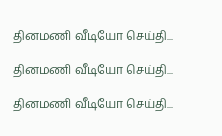தினமணி வீடியோ செய்தி...

தினமணி வீடியோ செய்தி...

தினமணி வீடியோ செய்தி...